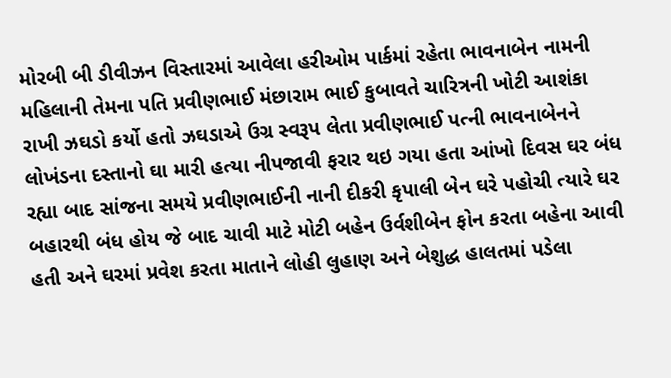મોરબી બી ડીવીઝન વિસ્તારમાં આવેલા હરીઓમ પાર્કમાં રહેતા ભાવનાબેન નામની મહિલાની તેમના પતિ પ્રવીણભાઈ મંછારામ ભાઈ કુબાવતે ચારિત્રની ખોટી આશંકા રાખી ઝઘડો કર્યો હતો ઝઘડાએ ઉગ્ર સ્વરૂપ લેતા પ્રવીણભાઈ પત્ની ભાવનાબેનને લોખંડના દસ્તાનો ઘા મારી હત્યા નીપજાવી ફરાર થઇ ગયા હતા આંખો દિવસ ઘર બંધ રહ્યા બાદ સાંજના સમયે પ્રવીણભાઈની નાની દીકરી કૃપાલી બેન ઘરે પહોચી ત્યારે ઘર બહારથી બંધ હોય જે બાદ ચાવી માટે મોટી બહેન ઉર્વશીબેન ફોન કરતા બહેના આવી હતી અને ઘરમાં પ્રવેશ કરતા માતાને લોહી લુહાણ અને બેશુદ્ધ હાલતમાં પડેલા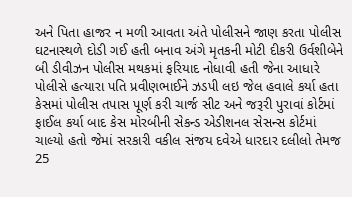અને પિતા હાજર ન મળી આવતા અંતે પોલીસને જાણ કરતા પોલીસ ઘટનાસ્થળે દોડી ગઈ હતી બનાવ અંગે મૃતકની મોટી દીકરી ઉર્વશીબેને બી ડીવીઝન પોલીસ મથકમાં ફરિયાદ નોધાવી હતી જેના આધારે પોલીસે હત્યારા પતિ પ્રવીણભાઈને ઝડપી લઇ જેલ હવાલે કર્યા હતા કેસમાં પોલીસ તપાસ પૂર્ણ કરી ચાર્જ સીટ અને જરૂરી પુરાવાં કોર્ટમાં ફાઈલ કર્યા બાદ કેસ મોરબીની સેકન્ડ એડીશનલ સેસન્સ કોર્ટમાં ચાલ્યો હતો જેમાં સરકારી વકીલ સંજય દવેએ ધારદાર દલીલો તેમજ 25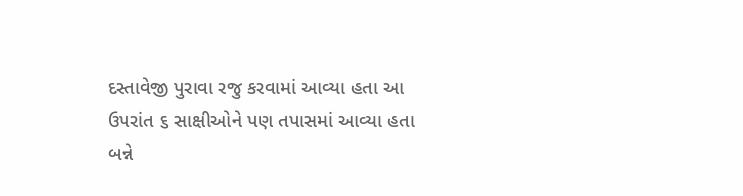દસ્તાવેજી પુરાવા રજુ કરવામાં આવ્યા હતા આ ઉપરાંત ૬ સાક્ષીઓને પણ તપાસમાં આવ્યા હતા
બન્ને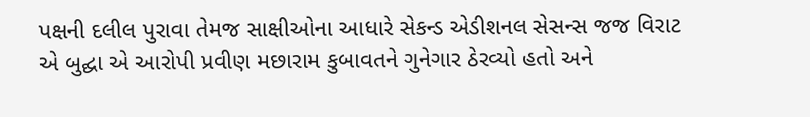પક્ષની દલીલ પુરાવા તેમજ સાક્ષીઓના આધારે સેકન્ડ એડીશનલ સેસન્સ જજ વિરાટ એ બુદ્ઘા એ આરોપી પ્રવીણ મછારામ કુબાવતને ગુનેગાર ઠેરવ્યો હતો અને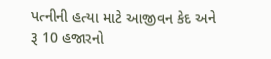પત્નીની હત્યા માટે આજીવન કેદ અને રૂ 10 હજારનો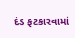દંડ ફટકારવામાં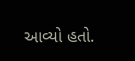આવ્યો હતો.